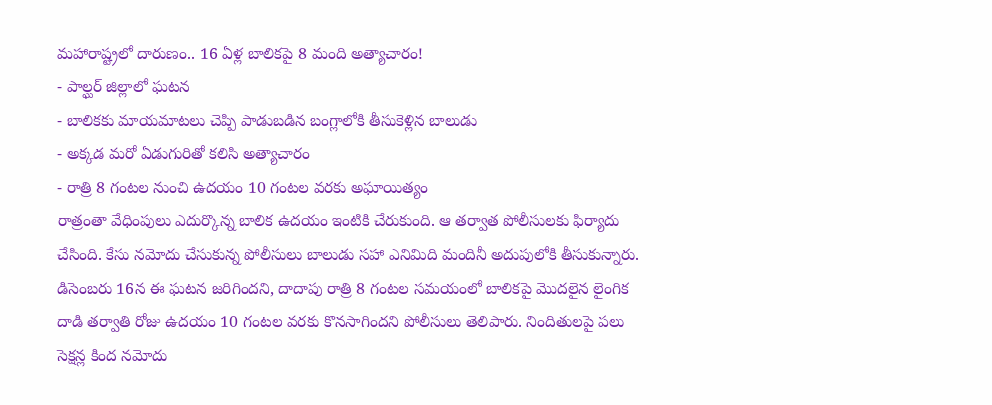మహారాష్ట్రలో దారుణం.. 16 ఏళ్ల బాలికపై 8 మంది అత్యాచారం!
- పాల్ఘర్ జిల్లాలో ఘటన
- బాలికకు మాయమాటలు చెప్పి పాడుబడిన బంగ్లాలోకి తీసుకెళ్లిన బాలుడు
- అక్కడ మరో ఏడుగురితో కలిసి అత్యాచారం
- రాత్రి 8 గంటల నుంచి ఉదయం 10 గంటల వరకు అఘాయిత్యం
రాత్రంతా వేధింపులు ఎదుర్కొన్న బాలిక ఉదయం ఇంటికి చేరుకుంది. ఆ తర్వాత పోలీసులకు ఫిర్యాదు చేసింది. కేసు నమోదు చేసుకున్న పోలీసులు బాలుడు సహా ఎనిమిది మందినీ అదుపులోకి తీసుకున్నారు. డిసెంబరు 16న ఈ ఘటన జరిగిందని, దాదాపు రాత్రి 8 గంటల సమయంలో బాలికపై మొదలైన లైంగిక దాడి తర్వాతి రోజు ఉదయం 10 గంటల వరకు కొనసాగిందని పోలీసులు తెలిపారు. నిందితులపై పలు సెక్షన్ల కింద నమోదు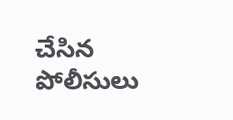చేసిన పోలీసులు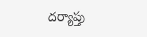దర్యాప్తు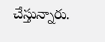చేస్తున్నారు.